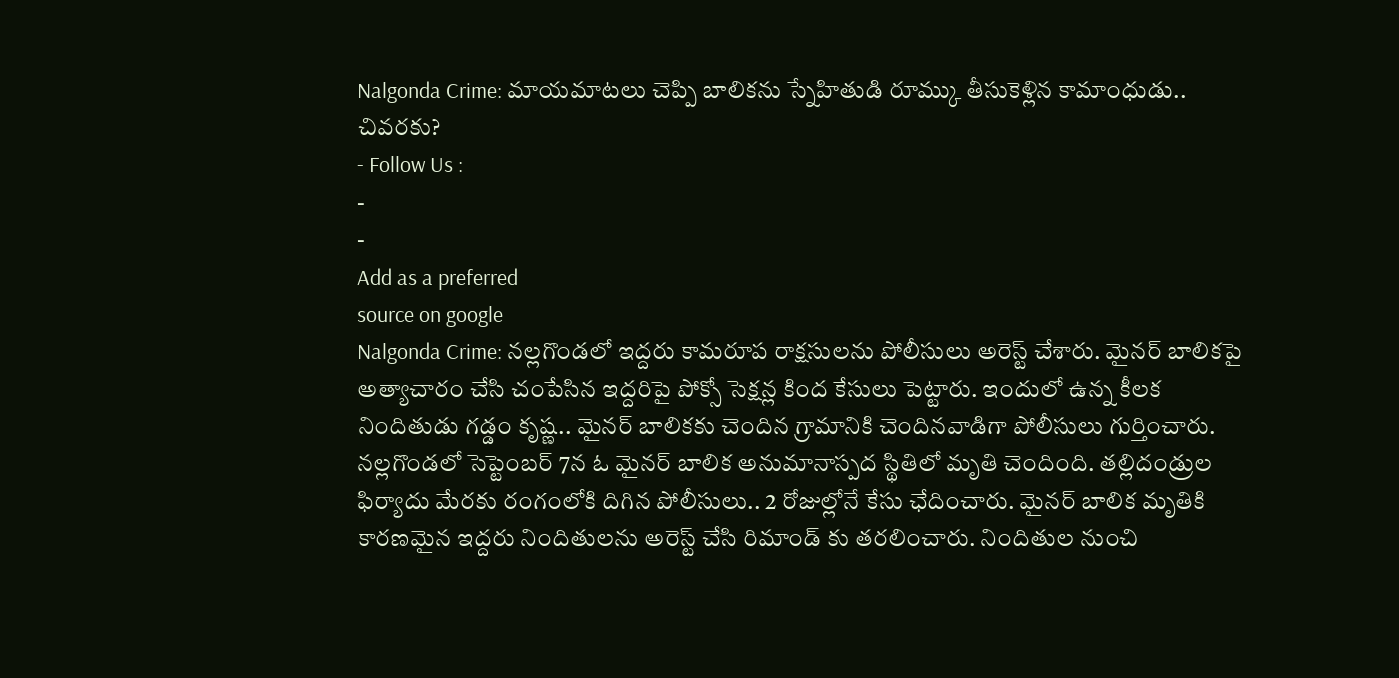Nalgonda Crime: మాయమాటలు చెప్పి బాలికను స్నేహితుడి రూమ్కు తీసుకెళ్లిన కామాంధుడు.. చివరకు?
- Follow Us :
-
-
Add as a preferred
source on google
Nalgonda Crime: నల్లగొండలో ఇద్దరు కామరూప రాక్షసులను పోలీసులు అరెస్ట్ చేశారు. మైనర్ బాలికపై అత్యాచారం చేసి చంపేసిన ఇద్దరిపై పోక్సో సెక్షన్ల కింద కేసులు పెట్టారు. ఇందులో ఉన్న కీలక నిందితుడు గడ్డం కృష్ణ.. మైనర్ బాలికకు చెందిన గ్రామానికి చెందినవాడిగా పోలీసులు గుర్తించారు. నల్లగొండలో సెప్టెంబర్ 7న ఓ మైనర్ బాలిక అనుమానాస్పద స్థితిలో మృతి చెందింది. తల్లిదండ్రుల ఫిర్యాదు మేరకు రంగంలోకి దిగిన పోలీసులు.. 2 రోజుల్లోనే కేసు ఛేదించారు. మైనర్ బాలిక మృతికి కారణమైన ఇద్దరు నిందితులను అరెస్ట్ చేసి రిమాండ్ కు తరలించారు. నిందితుల నుంచి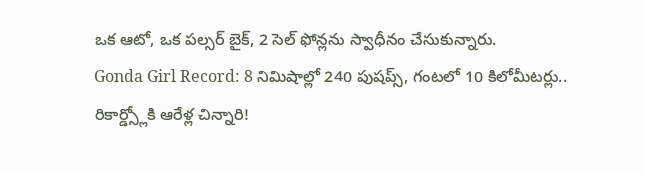ఒక ఆటో, ఒక పల్సర్ బైక్, 2 సెల్ ఫోన్లను స్వాధీనం చేసుకున్నారు.
Gonda Girl Record: 8 నిమిషాల్లో 240 పుషప్స్, గంటలో 10 కిలోమీటర్లు.. రికార్డ్స్లోకి ఆరేళ్ల చిన్నారి!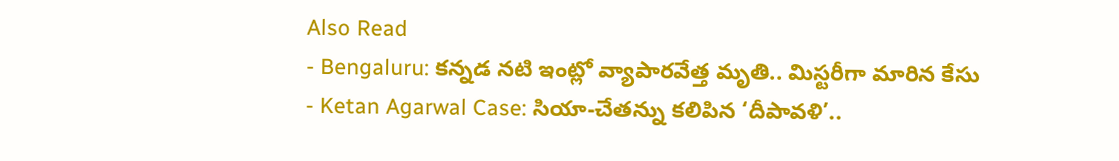Also Read
- Bengaluru: కన్నడ నటి ఇంట్లో వ్యాపారవేత్త మృతి.. మిస్టరీగా మారిన కేసు
- Ketan Agarwal Case: సియా-చేతన్ను కలిపిన ‘దీపావళి’..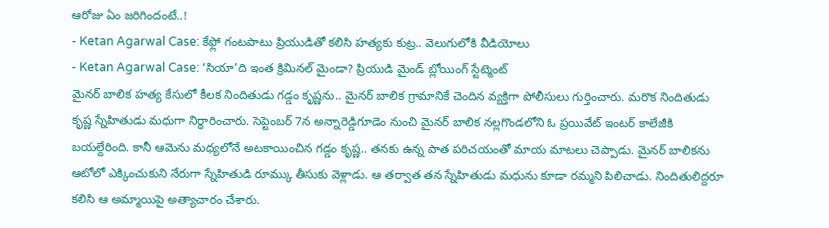ఆరోజు ఏం జరిగిందంటే..!
- Ketan Agarwal Case: కేఫ్లో గంటపాటు ప్రియుడితో కలిసి హత్యకు కుట్ర.. వెలుగులోకి వీడియోలు
- Ketan Agarwal Case: ‘సియా’ది ఇంత క్రిమినల్ మైండా? ప్రియుడి మైండ్ బ్లోయింగ్ స్టేట్మెంట్
మైనర్ బాలిక హత్య కేసులో కీలక నిందితుడు గడ్డం కృష్ణను.. మైనర్ బాలిక గ్రామానికే చెందిన వ్యక్తిగా పోలీసులు గుర్తించారు. మరొక నిందితుడు కృష్ణ స్నేహితుడు మధుగా నిర్ధారించారు. సెప్టెంబర్ 7న అన్నారెడ్డిగూడెం నుంచి మైనర్ బాలిక నల్లగొండలోని ఓ ప్రయివేట్ ఇంటర్ కాలేజీకి బయల్దేరింది. కానీ ఆమెను మధ్యలోనే అటకాయించిన గడ్డం కృష్ణ.. తనకు ఉన్న పాత పరిచయంతో మాయ మాటలు చెప్పాడు. మైనర్ బాలికను ఆటోలో ఎక్కించుకుని నేరుగా స్నేహితుడి రూమ్కు తీసుకు వెళ్లాడు. ఆ తర్వాత తన స్నేహితుడు మధును కూడా రమ్మని పిలిచాడు. నిందితులిద్దరూ కలిసి ఆ అమ్మాయిపై అత్యాచారం చేశారు.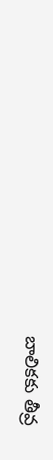బాలికకు తీవ్ర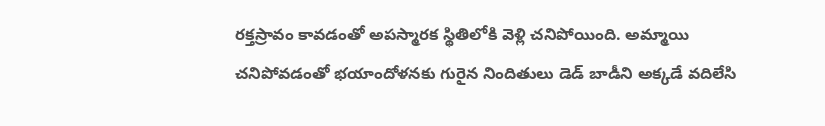రక్తస్రావం కావడంతో అపస్మారక స్థితిలోకి వెళ్లి చనిపోయింది. అమ్మాయి చనిపోవడంతో భయాందోళనకు గురైన నిందితులు డెడ్ బాడీని అక్కడే వదిలేసి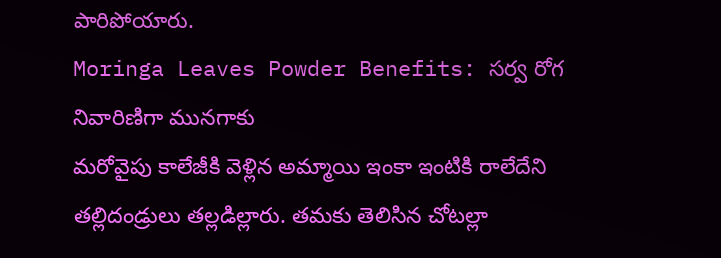పారిపోయారు.
Moringa Leaves Powder Benefits: సర్వ రోగ నివారిణిగా మునగాకు
మరోవైపు కాలేజీకి వెళ్లిన అమ్మాయి ఇంకా ఇంటికి రాలేదేని తల్లిదండ్రులు తల్లడిల్లారు. తమకు తెలిసిన చోటల్లా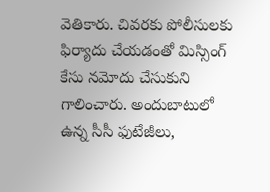వెతికారు. చివరకు పోలీసులకు ఫిర్యాదు చేయడంతో మిస్సింగ్ కేసు నమోదు చేసుకుని గాలించారు. అందుబాటులో ఉన్న సీసీ ఫుటేజీలు,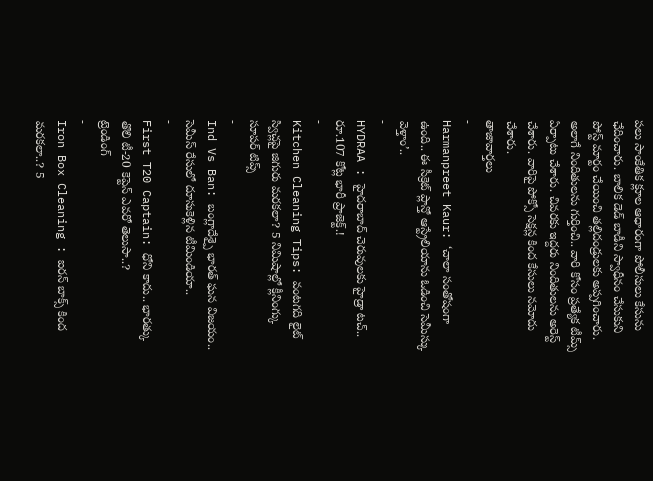పలు సాంకేతిక క్లూల ఆధారంగా పోలీసులు కేసును ఛేదించారు. బాలిక డెడ్ బాడీని స్వాధీనం చేసుకుని పోస్ట్ మార్టం చేయించి తల్లిదండ్రులకు అప్పగించారు. అలాగే నిందితులను గుర్తించి.. వారి కోసం ప్రత్యేక టీమ్స్ ఏర్పాటు చేశారు. చివరకు ఇద్దరు నిందితులను అరెస్ట్ చేశారు. వారిపై పోక్సో సెక్షన్ల కింద కేసులు నమోదు చేశారు.
తాజావార్తలు
-
Harmanpreet Kaur: ‘చాలా సంతోషంగా ఉంది.. ఈ సీక్రెట్ ప్లాన్తో ఆస్ట్రేలియాను ఓడించి సెమీస్కు వెళ్తాం’..
-
HYDRAA : హైదరాబాద్ చెరువులకు హైడ్రా టచ్.. రూ.107 కోట్ల భారీ ప్రాజెక్ట్.!
-
Kitchen Cleaning Tips: వంటగది లైట్ స్విచ్లపై జిగురు మరకలా? 5 నిమిషాల్లో క్లీనింగ్కు సూపర్ టిప్స్
-
Ind Vs Ban: బంగ్లాదేశ్పై భారత్ ఘన విజయం.. సెమీస్ రేసులో దూసుకెళ్లిన టీమిండియా..
-
First T20 Captain: ధోని కాదు.. భారత్కు తొలి టీ-20 కెప్టెన్ ఎవరో తెలుసా..?
ట్రెండింగ్
-
Iron Box Cleaning : ఐరన్ బాక్స్ కింద మరకలా..? 5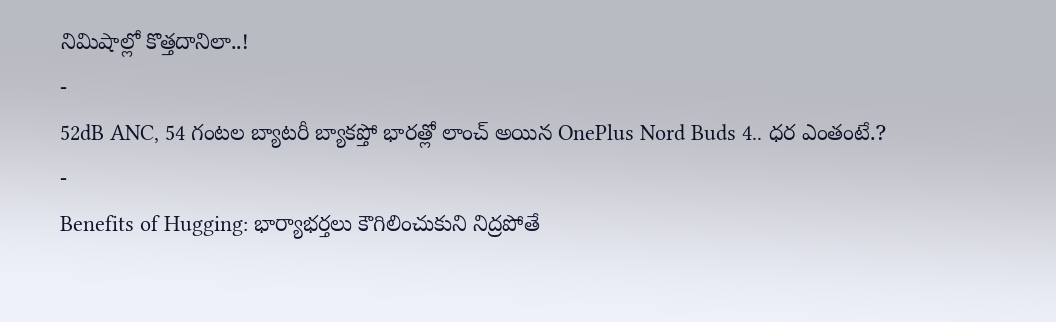నిమిషాల్లో కొత్తదానిలా..!
-
52dB ANC, 54 గంటల బ్యాటరీ బ్యాకప్తో భారత్లో లాంచ్ అయిన OnePlus Nord Buds 4.. ధర ఎంతంటే.?
-
Benefits of Hugging: భార్యాభర్తలు కౌగిలించుకుని నిద్రపోతే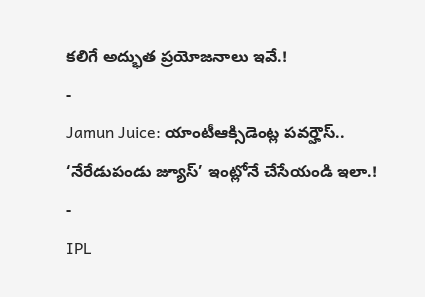కలిగే అద్భుత ప్రయోజనాలు ఇవే.!
-
Jamun Juice: యాంటీఆక్సిడెంట్ల పవర్హౌస్.. ‘నేరేడుపండు జ్యూస్’ ఇంట్లోనే చేసేయండి ఇలా.!
-
IPL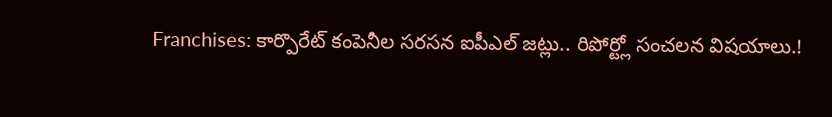Franchises: కార్పొరేట్ కంపెనీల సరసన ఐపీఎల్ జట్లు.. రిపోర్ట్లో సంచలన విషయాలు.!